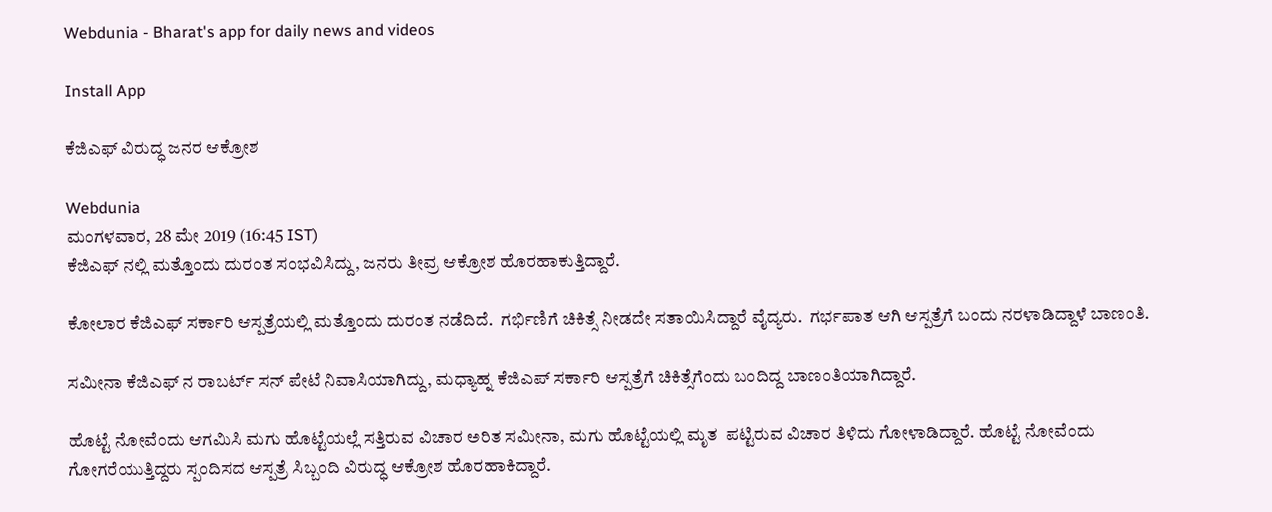Webdunia - Bharat's app for daily news and videos

Install App

ಕೆಜಿಎಫ್ ವಿರುದ್ಧ ಜನರ ಆಕ್ರೋಶ

Webdunia
ಮಂಗಳವಾರ, 28 ಮೇ 2019 (16:45 IST)
ಕೆಜಿಎಫ್ ನಲ್ಲಿ ಮತ್ತೊಂದು ದುರಂತ ಸಂಭವಿಸಿದ್ದು, ಜನರು ತೀವ್ರ ಆಕ್ರೋಶ ಹೊರಹಾಕುತ್ತಿದ್ದಾರೆ.

ಕೋಲಾರ ಕೆಜಿಎಫ್ ಸರ್ಕಾರಿ ಆಸ್ಪತ್ರೆಯಲ್ಲಿ ಮತ್ತೊಂದು ದುರಂತ ನಡೆದಿದೆ.  ಗರ್ಭಿಣಿಗೆ ಚಿಕಿತ್ಸೆ ನೀಡದೇ ಸತಾಯಿಸಿದ್ದಾರೆ ವೈದ್ಯರು.  ಗರ್ಭಪಾತ ಆಗಿ ಆಸ್ಪತ್ರೆಗೆ ಬಂದು ನರಳಾಡಿದ್ದಾಳೆ ಬಾಣಂತಿ.

ಸಮೀನಾ ಕೆಜಿಎಫ್ ನ ರಾಬರ್ಟ್ ಸನ್ ಪೇಟೆ ನಿವಾಸಿಯಾಗಿದ್ದು, ಮಧ್ಯಾಹ್ನ ಕೆಜಿಎಪ್ ಸರ್ಕಾರಿ ಆಸ್ಪತ್ರೆಗೆ ಚಿಕಿತ್ಸೆಗೆಂದು ಬಂದಿದ್ದ ಬಾಣಂತಿಯಾಗಿದ್ದಾರೆ.

ಹೊಟ್ಟೆ ನೋವೆಂದು ಆಗಮಿಸಿ ಮಗು ಹೊಟ್ಟೆಯಲ್ಲೆ ಸತ್ತಿರುವ ವಿಚಾರ ಅರಿತ ಸಮೀನಾ, ಮಗು ಹೊಟ್ಟೆಯಲ್ಲಿ ಮೃತ  ಪಟ್ಟಿರುವ ವಿಚಾರ ತಿಳಿದು ಗೋಳಾಡಿದ್ದಾರೆ. ಹೊಟ್ಟೆ ನೋವೆಂದು ಗೋಗರೆಯುತ್ತಿದ್ದರು ಸ್ಪಂದಿಸದ ಆಸ್ಪತ್ರೆ ಸಿಬ್ಬಂದಿ ವಿರುದ್ಧ ಆಕ್ರೋಶ ಹೊರಹಾಕಿದ್ದಾರೆ.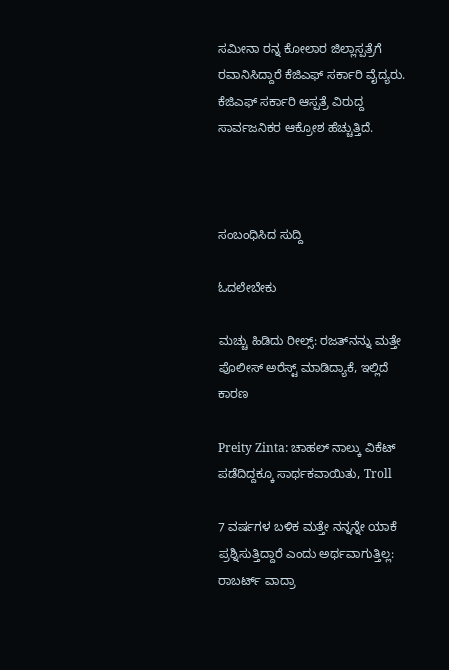ಸಮೀನಾ ರನ್ನ ಕೋಲಾರ ಜಿಲ್ಲಾಸ್ಪತ್ರೆಗೆ ರವಾನಿಸಿದ್ದಾರೆ ಕೆಜಿಎಫ್ ಸರ್ಕಾರಿ ವೈದ್ಯರು.  ಕೆಜಿಎಫ್ ಸರ್ಕಾರಿ ಆಸ್ಪತ್ರೆ ವಿರುದ್ದ ಸಾರ್ವಜನಿಕರ ಆಕ್ರೋಶ ಹೆಚ್ಚುತ್ತಿದೆ.



ಸಂಬಂಧಿಸಿದ ಸುದ್ದಿ

ಓದಲೇಬೇಕು

ಮಚ್ಚು ಹಿಡಿದು ರೀಲ್ಸ್‌: ರಜತ್‌ನನ್ನು ಮತ್ತೇ ಪೊಲೀಸ್ ಅರೆಸ್ಟ್ ಮಾಡಿದ್ಯಾಕೆ, ಇಲ್ಲಿದೆ ಕಾರಣ

Preity Zinta: ಚಾಹಲ್ ನಾಲ್ಕು ವಿಕೆಟ್ ಪಡೆದಿದ್ದಕ್ಕೂ ಸಾರ್ಥಕವಾಯಿತು, Troll

7 ವರ್ಷಗಳ ಬಳಿಕ ಮತ್ತೇ ನನ್ನನ್ನೇ ಯಾಕೆ ಪ್ರಶ್ನಿಸುತ್ತಿದ್ದಾರೆ ಎಂದು ಅರ್ಥವಾಗುತ್ತಿಲ್ಲ: ರಾಬರ್ಟ್‌ ವಾದ್ರಾ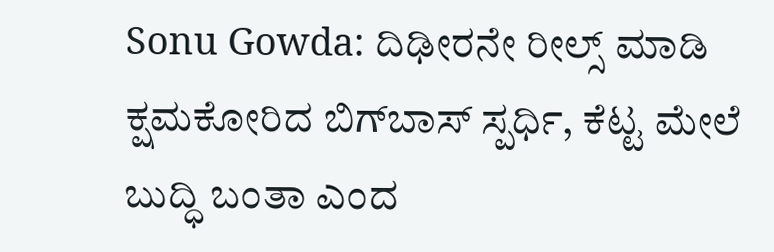Sonu Gowda: ದಿಢೀರನೇ ರೀಲ್ಸ್ ಮಾಡಿ ಕ್ಷಮಕೋರಿದ ಬಿಗ್‌ಬಾಸ್‌ ಸ್ಪರ್ಧಿ, ಕೆಟ್ಟ ಮೇಲೆ ಬುದ್ಧಿ ಬಂತಾ ಎಂದ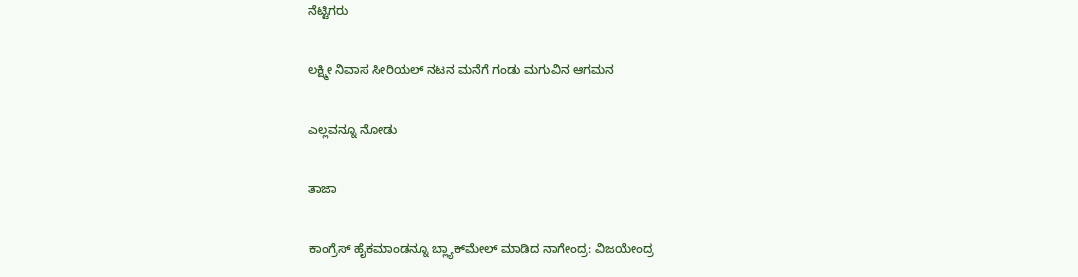ನೆಟ್ಟಿಗರು

ಲಕ್ಷ್ಮೀ ನಿವಾಸ ಸೀರಿಯಲ್ ನಟನ ಮನೆಗೆ ಗಂಡು ಮಗುವಿನ ಆಗಮನ

ಎಲ್ಲವನ್ನೂ ನೋಡು

ತಾಜಾ

ಕಾಂಗ್ರೆಸ್ ಹೈಕಮಾಂಡನ್ನೂ ಬ್ಲ್ಯಾಕ್‍ಮೇಲ್ ಮಾಡಿದ ನಾಗೇಂದ್ರ: ವಿಜಯೇಂದ್ರ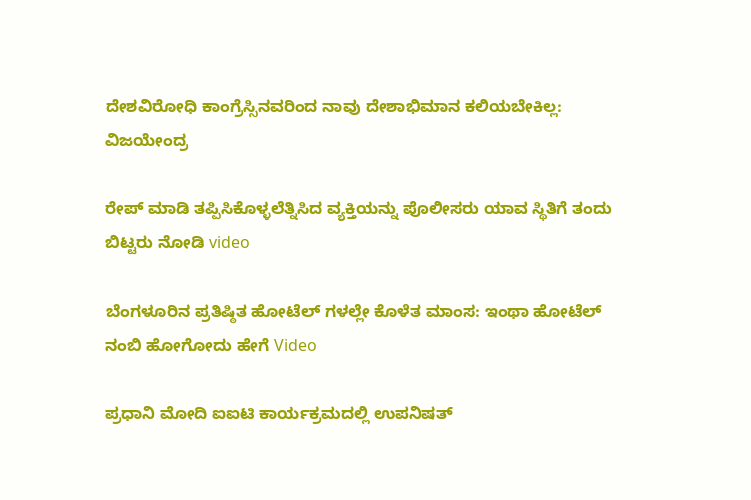ದೇಶವಿರೋಧಿ ಕಾಂಗ್ರೆಸ್ಸಿನವರಿಂದ ನಾವು ದೇಶಾಭಿಮಾನ ಕಲಿಯಬೇಕಿಲ್ಲ: ವಿಜಯೇಂದ್ರ

ರೇಪ್ ಮಾಡಿ ತಪ್ಪಿಸಿಕೊಳ್ಳಲೆತ್ನಿಸಿದ ವ್ಯಕ್ತಿಯನ್ನು ಪೊಲೀಸರು ಯಾವ ಸ್ಥಿತಿಗೆ ತಂದು ಬಿಟ್ಟರು ನೋಡಿ video

ಬೆಂಗಳೂರಿನ ಪ್ರತಿಷ್ಠಿತ ಹೋಟೆಲ್ ಗಳಲ್ಲೇ ಕೊಳೆತ ಮಾಂಸ: ಇಂಥಾ ಹೋಟೆಲ್ ನಂಬಿ ಹೋಗೋದು ಹೇಗೆ Video

ಪ್ರಧಾನಿ ಮೋದಿ ಐಐಟಿ ಕಾರ್ಯಕ್ರಮದಲ್ಲಿ ಉಪನಿಷತ್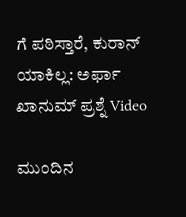ಗೆ ಪಠಿಸ್ತಾರೆ, ಕುರಾನ್ ಯಾಕಿಲ್ಲ: ಅರ್ಫಾ ಖಾನುಮ್ ಪ್ರಶ್ನೆ Video

ಮುಂದಿನ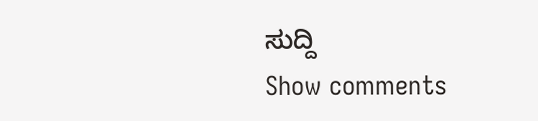ಸುದ್ದಿ
Show comments